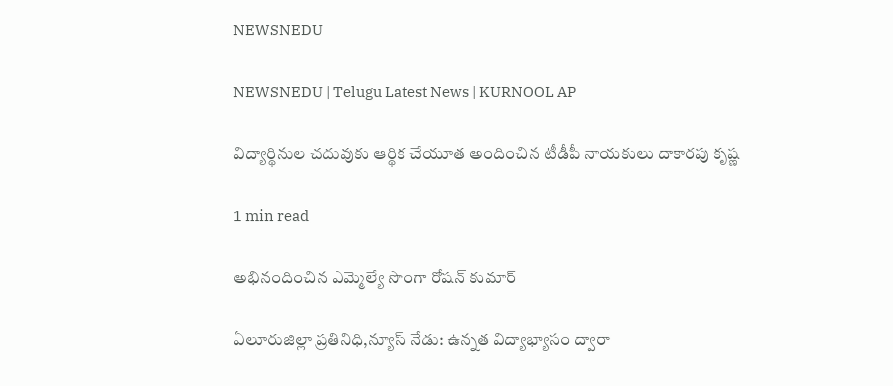NEWSNEDU

NEWSNEDU | Telugu Latest News | KURNOOL AP

విద్యార్థినుల చదువుకు ఆర్థిక చేయూత అందించిన టీడీపీ నాయకులు దాకారపు కృష్ణ

1 min read

అభినందించిన ఎమ్మెల్యే సొంగా రోషన్ కుమార్

ఏలూరుజిల్లా ప్రతినిధి,న్యూస్ నేడు: ఉన్నత విద్యాభ్యాసం ద్వారా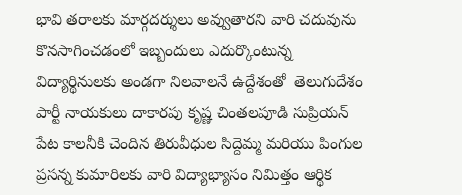భావి తరాలకు మార్గదర్శులు అవ్వుతారని వారి చదువును కొనసాగించడంలో ఇబ్బందులు ఎదుర్కొంటున్న విద్యార్థినులకు అండగా నిలవాలనే ఉద్దేశంతో  తెలుగుదేశం పార్టీ నాయకులు దాకారపు కృష్ణ చింతలపూడి సుప్రియన్ పేట కాలనీకి చెందిన తిరువీధుల సిద్దెమ్మ మరియు పింగుల ప్రసన్న కుమారిలకు వారి విద్యాభ్యాసం నిమిత్తం ఆర్థిక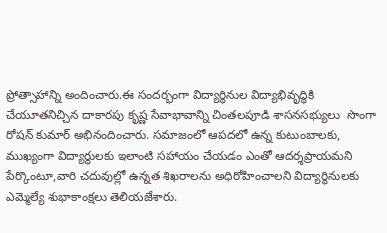ప్రోత్సాహాన్ని అందించారు.ఈ సందర్భంగా విద్యార్థినుల విద్యాభివృద్ధికి చేయూతనిచ్చిన దాకారపు కృష్ణ సేవాభావాన్ని చింతలపూడి శాసనసభ్యులు  సొంగా రోషన్ కుమార్ అభినందించారు. సమాజంలో ఆపదలో ఉన్న కుటుంబాలకు, ముఖ్యంగా విద్యార్థులకు ఇలాంటి సహాయం చేయడం ఎంతో ఆదర్శప్రాయమని పేర్కొంటూ,వారి చదువుల్లో ఉన్నత శిఖరాలను అధిరోహించాలని విద్యార్థినులకు ఎమ్మెల్యే శుభాకాంక్షలు తెలియజేశారు.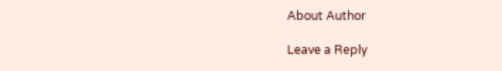About Author

Leave a Reply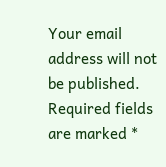Your email address will not be published. Required fields are marked *